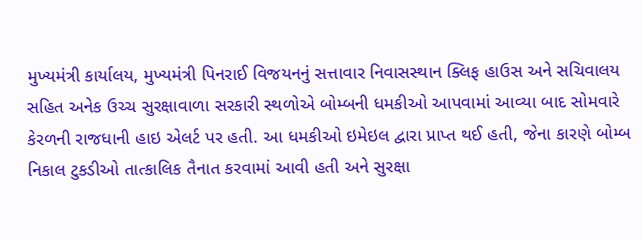મુખ્યમંત્રી કાર્યાલય, મુખ્યમંત્રી પિનરાઈ વિજયનનું સત્તાવાર નિવાસસ્થાન ક્લિફ હાઉસ અને સચિવાલય સહિત અનેક ઉચ્ચ સુરક્ષાવાળા સરકારી સ્થળોએ બોમ્બની ધમકીઓ આપવામાં આવ્યા બાદ સોમવારે કેરળની રાજધાની હાઇ એલર્ટ પર હતી. આ ધમકીઓ ઇમેઇલ દ્વારા પ્રાપ્ત થઈ હતી, જેના કારણે બોમ્બ નિકાલ ટુકડીઓ તાત્કાલિક તૈનાત કરવામાં આવી હતી અને સુરક્ષા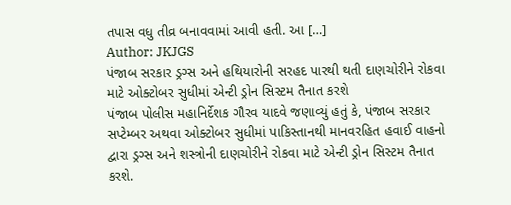તપાસ વધુ તીવ્ર બનાવવામાં આવી હતી. આ […]
Author: JKJGS
પંજાબ સરકાર ડ્રગ્સ અને હથિયારોની સરહદ પારથી થતી દાણચોરીને રોકવા માટે ઓક્ટોબર સુધીમાં એન્ટી ડ્રોન સિસ્ટમ તૈનાત કરશે
પંજાબ પોલીસ મહાનિર્દેશક ગૌરવ યાદવે જણાવ્યું હતું કે, પંજાબ સરકાર સપ્ટેમ્બર અથવા ઓક્ટોબર સુધીમાં પાકિસ્તાનથી માનવરહિત હવાઈ વાહનો દ્વારા ડ્રગ્સ અને શસ્ત્રોની દાણચોરીને રોકવા માટે એન્ટી ડ્રોન સિસ્ટમ તૈનાત કરશે.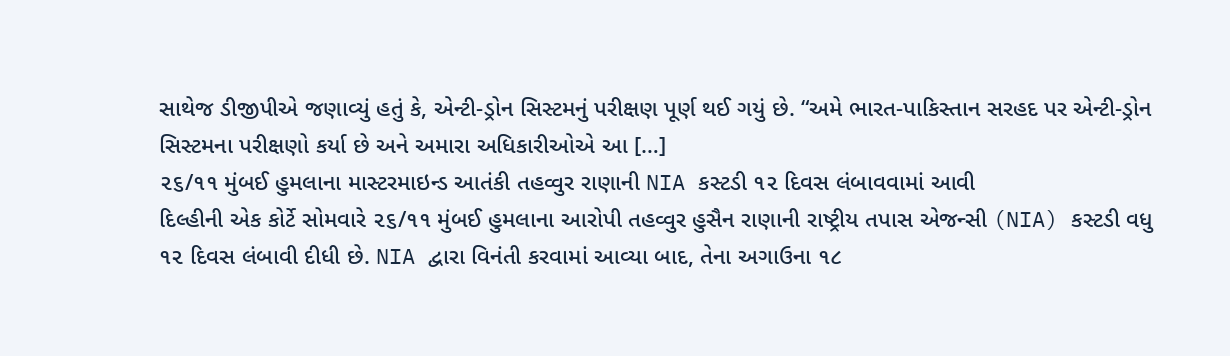સાથેજ ડીજીપીએ જણાવ્યું હતું કે, એન્ટી-ડ્રોન સિસ્ટમનું પરીક્ષણ પૂર્ણ થઈ ગયું છે. “અમે ભારત-પાકિસ્તાન સરહદ પર એન્ટી-ડ્રોન સિસ્ટમના પરીક્ષણો કર્યા છે અને અમારા અધિકારીઓએ આ […]
૨૬/૧૧ મુંબઈ હુમલાના માસ્ટરમાઇન્ડ આતંકી તહવ્વુર રાણાની NIA કસ્ટડી ૧૨ દિવસ લંબાવવામાં આવી
દિલ્હીની એક કોર્ટે સોમવારે ૨૬/૧૧ મુંબઈ હુમલાના આરોપી તહવ્વુર હુસૈન રાણાની રાષ્ટ્રીય તપાસ એજન્સી (NIA) કસ્ટડી વધુ ૧૨ દિવસ લંબાવી દીધી છે. NIA દ્વારા વિનંતી કરવામાં આવ્યા બાદ, તેના અગાઉના ૧૮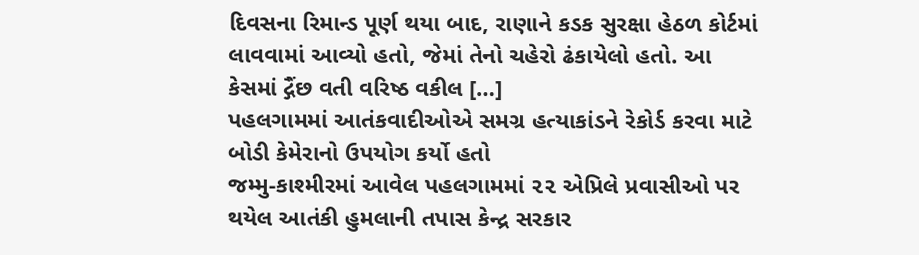દિવસના રિમાન્ડ પૂર્ણ થયા બાદ, રાણાને કડક સુરક્ષા હેઠળ કોર્ટમાં લાવવામાં આવ્યો હતો, જેમાં તેનો ચહેરો ઢંકાયેલો હતો. આ કેસમાં દ્ગૈંછ વતી વરિષ્ઠ વકીલ […]
પહલગામમાં આતંકવાદીઓએ સમગ્ર હત્યાકાંડને રેકોર્ડ કરવા માટે બોડી કેમેરાનો ઉપયોગ કર્યો હતો
જમ્મુ-કાશ્મીરમાં આવેલ પહલગામમાં ૨૨ એપ્રિલે પ્રવાસીઓ પર થયેલ આતંકી હુમલાની તપાસ કેન્દ્ર સરકાર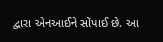દ્વારા એનઆઈને સોંપાઈ છે. આ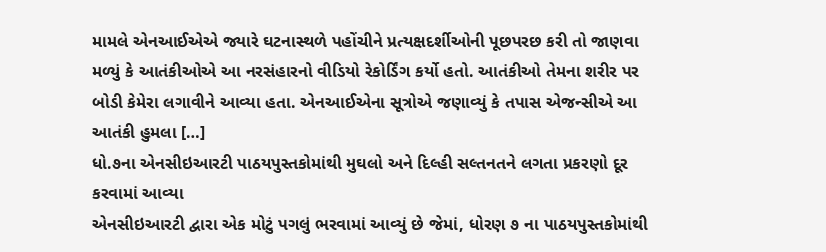મામલે એનઆઈએએ જ્યારે ઘટનાસ્થળે પહોંચીને પ્રત્યક્ષદર્શીઓની પૂછપરછ કરી તો જાણવા મળ્યું કે આતંકીઓએ આ નરસંહારનો વીડિયો રેકોર્ડિંગ કર્યો હતો. આતંકીઓ તેમના શરીર પર બોડી કેમેરા લગાવીને આવ્યા હતા. એનઆઈએના સૂત્રોએ જણાવ્યું કે તપાસ એજન્સીએ આ આતંકી હુમલા […]
ધો.૭ના એનસીઇઆરટી પાઠયપુસ્તકોમાંથી મુઘલો અને દિલ્હી સલ્તનતને લગતા પ્રકરણો દૂર કરવામાં આવ્યા
એનસીઇઆરટી દ્વારા એક મોટું પગલું ભરવામાં આવ્યું છે જેમાં, ધોરણ ૭ ના પાઠયપુસ્તકોમાંથી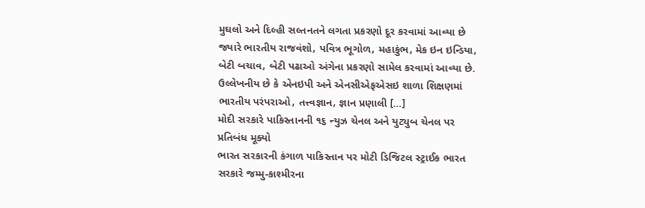મુઘલો અને દિલ્હી સલ્તનતને લગતા પ્રકરણો દૂર કરવામાં આવ્યા છે જ્યારે ભારતીય રાજવંશો, પવિત્ર ભૂગોળ, મહાકુંભ, મેક ઇન ઇન્ડિયા, બેટી બચાવ, બેટી પઢાઓ અંગેના પ્રકરણો સામેલ કરવામાં આવ્યા છે. ઉલ્લેખનીય છે કે એનઇપી અને એનસીએફએસઇ શાળા શિક્ષણમાં ભારતીય પરંપરાઓ, તત્ત્વજ્ઞાન, જ્ઞાન પ્રણાલી […]
મોદી સરકારે પાકિસ્તાનની ૧૬ ન્યુઝ ચેનલ અને યુટ્યુબ ચેનલ પર પ્રતિબંધ મૂક્યો
ભારત સરકારની કંગાળ પાકિસ્તાન પર મોટી ડિજિટલ સ્ટ્રાઈક ભારત સરકારે જમ્મુ-કાશ્મીરના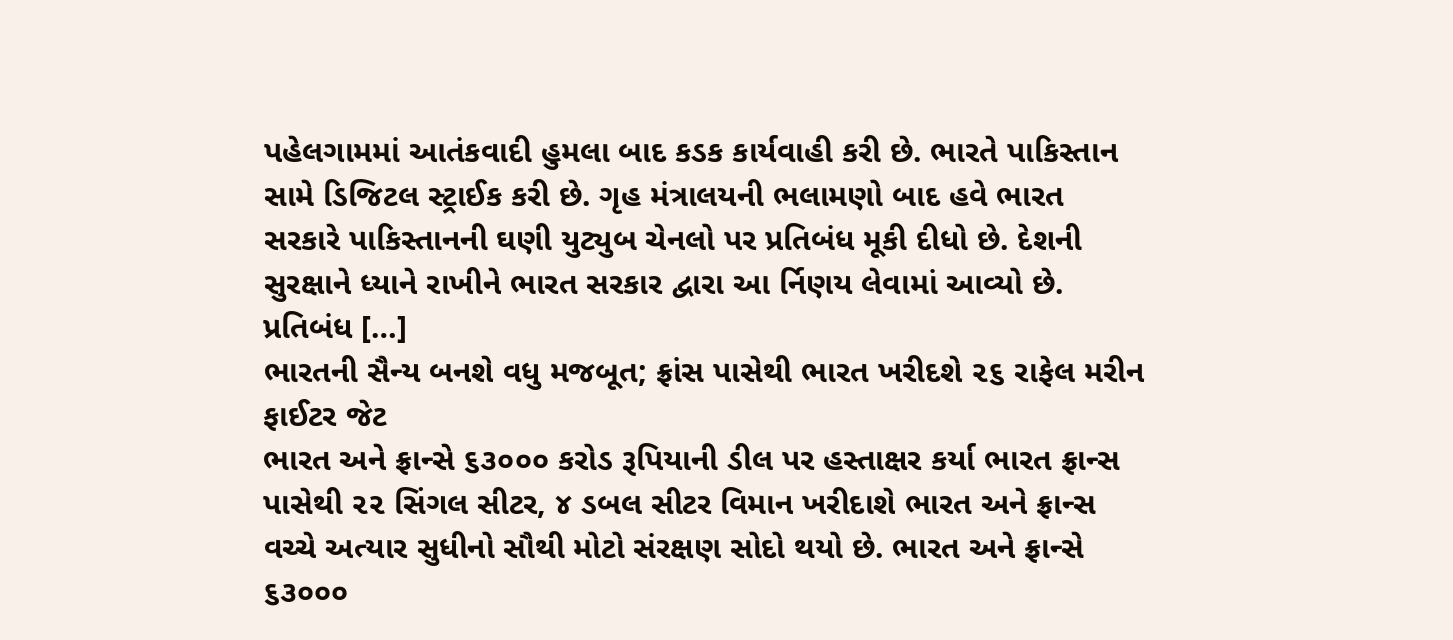પહેલગામમાં આતંકવાદી હુમલા બાદ કડક કાર્યવાહી કરી છે. ભારતે પાકિસ્તાન સામે ડિજિટલ સ્ટ્રાઈક કરી છે. ગૃહ મંત્રાલયની ભલામણો બાદ હવે ભારત સરકારે પાકિસ્તાનની ઘણી યુટ્યુબ ચેનલો પર પ્રતિબંધ મૂકી દીધો છે. દેશની સુરક્ષાને ધ્યાને રાખીને ભારત સરકાર દ્વારા આ ર્નિણય લેવામાં આવ્યો છે. પ્રતિબંધ […]
ભારતની સૈન્ય બનશે વધુ મજબૂત; ફ્રાંસ પાસેથી ભારત ખરીદશે ૨૬ રાફેલ મરીન ફાઈટર જેટ
ભારત અને ફ્રાન્સે ૬૩૦૦૦ કરોડ રૂપિયાની ડીલ પર હસ્તાક્ષર કર્યા ભારત ફ્રાન્સ પાસેથી ૨૨ સિંગલ સીટર, ૪ ડબલ સીટર વિમાન ખરીદાશે ભારત અને ફ્રાન્સ વચ્ચે અત્યાર સુધીનો સૌથી મોટો સંરક્ષણ સોદો થયો છે. ભારત અને ફ્રાન્સે ૬૩૦૦૦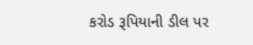કરોડ રૂપિયાની ડીલ પર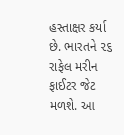હસ્તાક્ષર કર્યા છે. ભારતને ૨૬ રાફેલ મરીન ફાઈટર જેટ મળશે. આ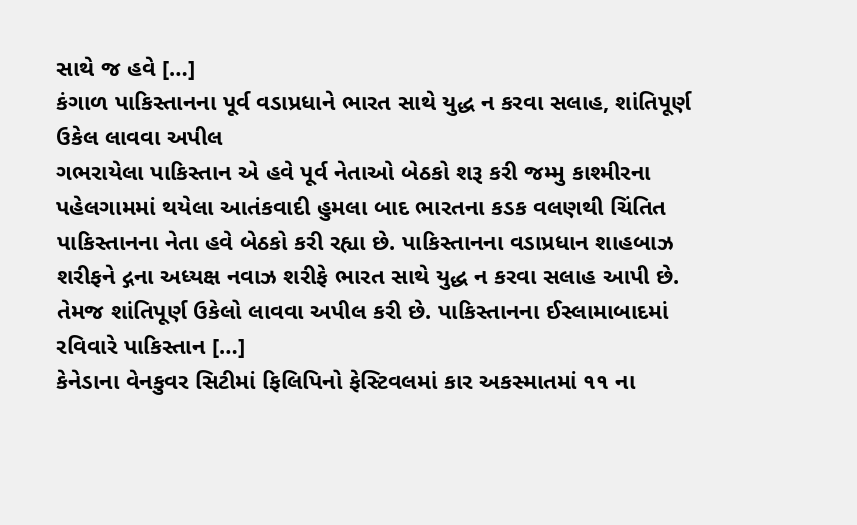સાથે જ હવે […]
કંગાળ પાકિસ્તાનના પૂર્વ વડાપ્રધાને ભારત સાથે યુદ્ધ ન કરવા સલાહ, શાંતિપૂર્ણ ઉકેલ લાવવા અપીલ
ગભરાયેલા પાકિસ્તાન એ હવે પૂર્વ નેતાઓ બેઠકો શરૂ કરી જમ્મુ કાશ્મીરના પહેલગામમાં થયેલા આતંકવાદી હુમલા બાદ ભારતના કડક વલણથી ચિંતિત પાકિસ્તાનના નેતા હવે બેઠકો કરી રહ્યા છે. પાકિસ્તાનના વડાપ્રધાન શાહબાઝ શરીફને દ્ગના અધ્યક્ષ નવાઝ શરીફે ભારત સાથે યુદ્ધ ન કરવા સલાહ આપી છે. તેમજ શાંતિપૂર્ણ ઉકેલો લાવવા અપીલ કરી છે. પાકિસ્તાનના ઈસ્લામાબાદમાં રવિવારે પાકિસ્તાન […]
કેનેડાના વેનકુવર સિટીમાં ફિલિપિનો ફેસ્ટિવલમાં કાર અકસ્માતમાં ૧૧ ના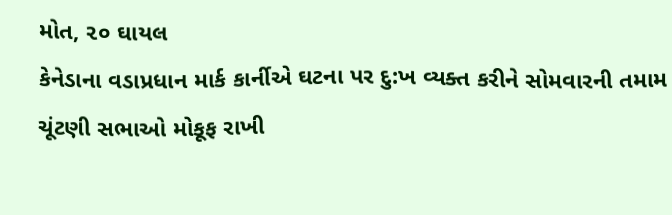મોત, ૨૦ ઘાયલ
કેનેડાના વડાપ્રધાન માર્ક કાર્નીએ ઘટના પર દુ:ખ વ્યક્ત કરીને સોમવારની તમામ ચૂંટણી સભાઓ મોકૂફ રાખી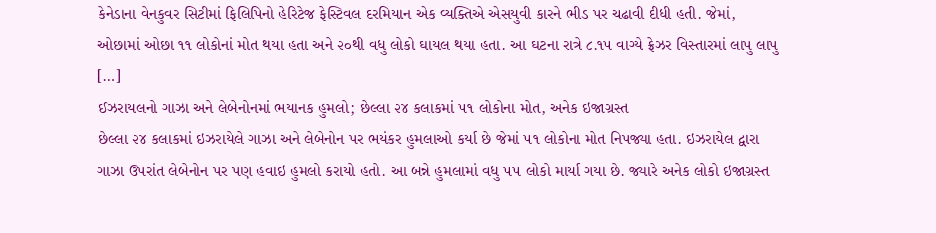કેનેડાના વેનકુવર સિટીમાં ફિલિપિનો હેરિટેજ ફેસ્ટિવલ દરમિયાન એક વ્યક્તિએ એસયુવી કારને ભીડ પર ચઢાવી દીધી હતી. જેમાં, ઓછામાં ઓછા ૧૧ લોકોનાં મોત થયા હતા અને ૨૦થી વધુ લોકો ઘાયલ થયા હતા. આ ઘટના રાત્રે ૮.૧૫ વાગ્યે ફ્રેઝર વિસ્તારમાં લાપુ લાપુ […]
ઈઝરાયલનો ગાઝા અને લેબેનોનમાં ભયાનક હુમલો; છેલ્લા ૨૪ કલાકમાં ૫૧ લોકોના મોત, અનેક ઇજાગ્રસ્ત
છેલ્લા ૨૪ કલાકમાં ઇઝરાયેલે ગાઝા અને લેબેનોન પર ભયંકર હુમલાઓ કર્યા છે જેમાં ૫૧ લોકોના મોત નિપજ્યા હતા. ઇઝરાયેલ દ્વારા ગાઝા ઉપરાંત લેબેનોન પર પણ હવાઇ હુમલો કરાયો હતો. આ બન્ને હુમલામાં વધુ ૫૫ લોકો માર્યા ગયા છે. જ્યારે અનેક લોકો ઇજાગ્રસ્ત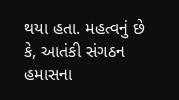થયા હતા. મહત્વનું છે કે, આતંકી સંગઠન હમાસના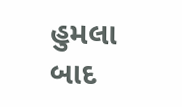હુમલા બાદ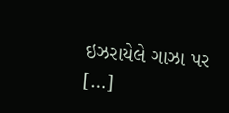ઇઝરાયેલે ગાઝા પર […]